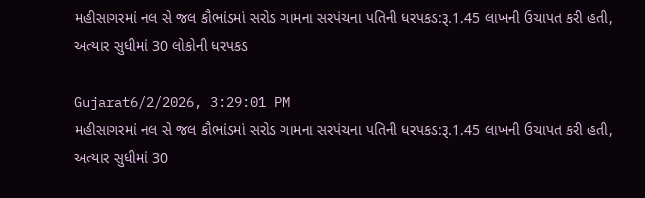મહીસાગરમાં નલ સે જલ કૌભાંડમાં સરોડ ગામના સરપંચના પતિની ધરપકડ:રૂ.1.45 લાખની ઉચાપત કરી હતી, અત્યાર સુધીમાં 30 લોકોની ધરપકડ

Gujarat6/2/2026, 3:29:01 PM
મહીસાગરમાં નલ સે જલ કૌભાંડમાં સરોડ ગામના સરપંચના પતિની ધરપકડ:રૂ.1.45 લાખની ઉચાપત કરી હતી, અત્યાર સુધીમાં 30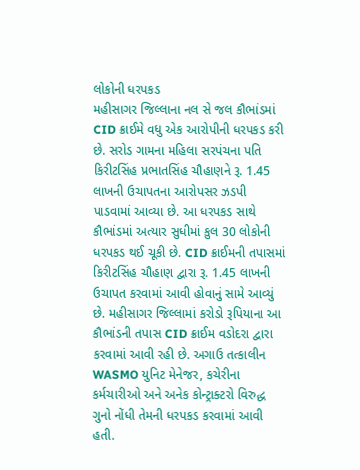લોકોની ધરપકડ
મહીસાગર જિલ્લાના નલ સે જલ કૌભાંડમાં CID ક્રાઈમે વધુ એક આરોપીની ધરપકડ કરી છે. સરોડ ગામના મહિલા સરપંચના પતિ કિરીટસિંહ પ્રભાતસિંહ ચૌહાણને રૂ. 1.45 લાખની ઉચાપતના આરોપસર ઝડપી પાડવામાં આવ્યા છે. આ ધરપકડ સાથે કૌભાંડમાં અત્યાર સુધીમાં કુલ 30 લોકોની ધરપકડ થઈ ચૂકી છે. CID ક્રાઈમની તપાસમાં કિરીટસિંહ ચૌહાણ દ્વારા રૂ. 1.45 લાખની ઉચાપત કરવામાં આવી હોવાનું સામે આવ્યું છે. મહીસાગર જિલ્લામાં કરોડો રૂપિયાના આ કૌભાંડની તપાસ CID ક્રાઈમ વડોદરા દ્વારા કરવામાં આવી રહી છે. અગાઉ તત્કાલીન WASMO યુનિટ મેનેજર, કચેરીના કર્મચારીઓ અને અનેક કોન્ટ્રાક્ટરો વિરુદ્ધ ગુનો નોંધી તેમની ધરપકડ કરવામાં આવી હતી.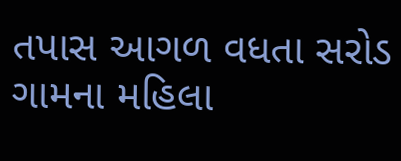તપાસ આગળ વધતા સરોડ ગામના મહિલા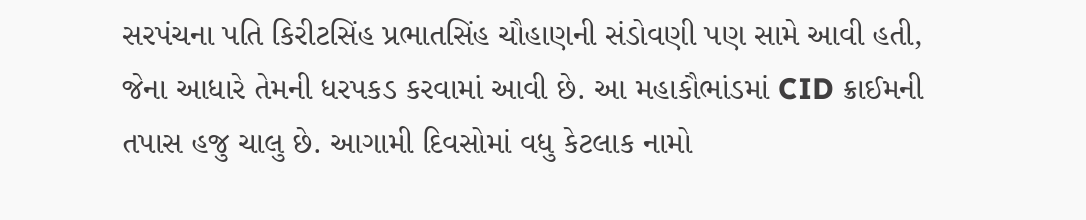સરપંચના પતિ કિરીટસિંહ પ્રભાતસિંહ ચૌહાણની સંડોવણી પણ સામે આવી હતી, જેના આધારે તેમની ધરપકડ કરવામાં આવી છે. આ મહાકૌભાંડમાં CID ક્રાઈમની તપાસ હજુ ચાલુ છે. આગામી દિવસોમાં વધુ કેટલાક નામો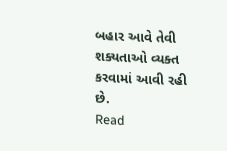બહાર આવે તેવી શક્યતાઓ વ્યક્ત કરવામાં આવી રહી છે.
Read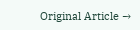Original Article →